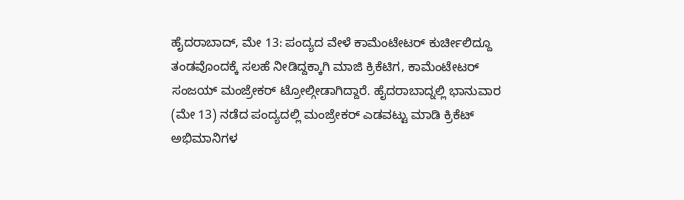ಹೈದರಾಬಾದ್, ಮೇ 13: ಪಂದ್ಯದ ವೇಳೆ ಕಾಮೆಂಟೇಟರ್ ಕುರ್ಚೀಲಿದ್ದೂ ತಂಡವೊಂದಕ್ಕೆ ಸಲಹೆ ನೀಡಿದ್ದಕ್ಕಾಗಿ ಮಾಜಿ ಕ್ರಿಕೆಟಿಗ, ಕಾಮೆಂಟೇಟರ್ ಸಂಜಯ್ ಮಂಜ್ರೇಕರ್ ಟ್ರೋಲ್ಗೀಡಾಗಿದ್ದಾರೆ. ಹೈದರಾಬಾದ್ನಲ್ಲಿ ಭಾನುವಾರ (ಮೇ 13) ನಡೆದ ಪಂದ್ಯದಲ್ಲಿ ಮಂಜ್ರೇಕರ್ ಎಡವಟ್ಟು ಮಾಡಿ ಕ್ರಿಕೆಟ್ ಅಭಿಮಾನಿಗಳ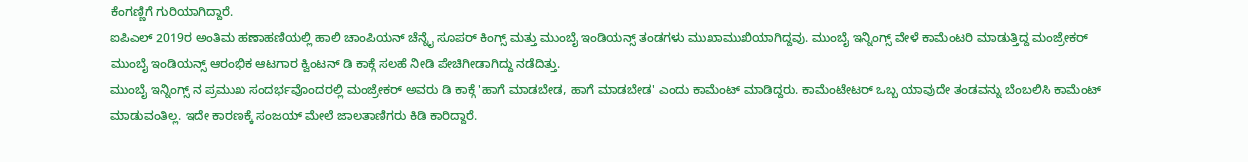ಕೆಂಗಣ್ಣಿಗೆ ಗುರಿಯಾಗಿದ್ದಾರೆ.
ಐಪಿಎಲ್ 2019ರ ಅಂತಿಮ ಹಣಾಹಣಿಯಲ್ಲಿ ಹಾಲಿ ಚಾಂಪಿಯನ್ ಚೆನ್ನೈ ಸೂಪರ್ ಕಿಂಗ್ಸ್ ಮತ್ತು ಮುಂಬೈ ಇಂಡಿಯನ್ಸ್ ತಂಡಗಳು ಮುಖಾಮುಖಿಯಾಗಿದ್ದವು. ಮುಂಬೈ ಇನ್ನಿಂಗ್ಸ್ ವೇಳೆ ಕಾಮೆಂಟರಿ ಮಾಡುತ್ತಿದ್ದ ಮಂಜ್ರೇಕರ್ ಮುಂಬೈ ಇಂಡಿಯನ್ಸ್ ಆರಂಭಿಕ ಆಟಗಾರ ಕ್ವಿಂಟನ್ ಡಿ ಕಾಕ್ಗೆ ಸಲಹೆ ನೀಡಿ ಪೇಚಿಗೀಡಾಗಿದ್ದು ನಡೆದಿತ್ತು.
ಮುಂಬೈ ಇನ್ನಿಂಗ್ಸ್ ನ ಪ್ರಮುಖ ಸಂದರ್ಭವೊಂದರಲ್ಲಿ ಮಂಜ್ರೇಕರ್ ಅವರು ಡಿ ಕಾಕ್ಗೆ 'ಹಾಗೆ ಮಾಡಬೇಡ, ಹಾಗೆ ಮಾಡಬೇಡ' ಎಂದು ಕಾಮೆಂಟ್ ಮಾಡಿದ್ದರು. ಕಾಮೆಂಟೇಟರ್ ಒಬ್ಬ ಯಾವುದೇ ತಂಡವನ್ನು ಬೆಂಬಲಿಸಿ ಕಾಮೆಂಟ್ ಮಾಡುವಂತಿಲ್ಲ. ಇದೇ ಕಾರಣಕ್ಕೆ ಸಂಜಯ್ ಮೇಲೆ ಜಾಲತಾಣಿಗರು ಕಿಡಿ ಕಾರಿದ್ದಾರೆ.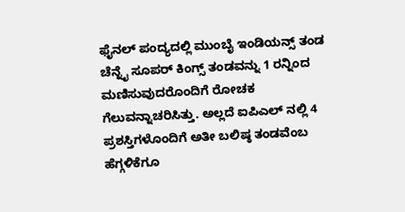ಫೈನಲ್ ಪಂದ್ಯದಲ್ಲಿ ಮುಂಬೈ ಇಂಡಿಯನ್ಸ್ ತಂಡ ಚೆನ್ನೈ ಸೂಪರ್ ಕಿಂಗ್ಸ್ ತಂಡವನ್ನು 1 ರನ್ನಿಂದ ಮಣಿಸುವುದರೊಂದಿಗೆ ರೋಚಕ ಗೆಲುವನ್ನಾಚರಿಸಿತ್ತು. ಅಲ್ಲದೆ ಐಪಿಎಲ್ ನಲ್ಲಿ 4 ಪ್ರಶಸ್ತಿಗಳೊಂದಿಗೆ ಅತೀ ಬಲಿಷ್ಠ ತಂಡವೆಂಬ ಹೆಗ್ಗಳಿಕೆಗೂ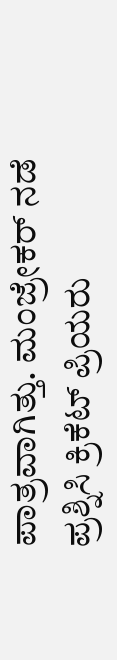ಪಾತ್ರವಾಗಿತ್ತು. ಮಂಜ್ರೇಕರ್ ನಡೆ ಪ್ರಶ್ನಿಸಿ ಕ್ರಿಕೆಟ್ ಪ್ರಿಯರು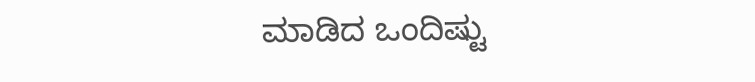ಮಾಡಿದ ಒಂದಿಷ್ಟು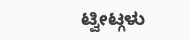ಟ್ವೀಟ್ಗಳು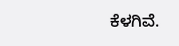ಕೆಳಗಿವೆ.